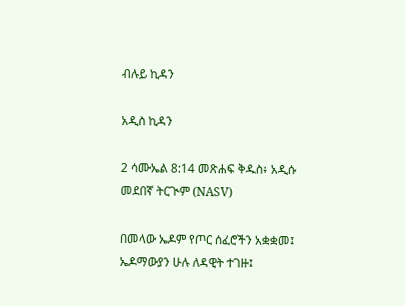ብሉይ ኪዳን

አዲስ ኪዳን

2 ሳሙኤል 8:14 መጽሐፍ ቅዱስ፥ አዲሱ መደበኛ ትርጒም (NASV)

በመላው ኤዶም የጦር ሰፈሮችን አቋቋመ፤ ኤዶማውያን ሁሉ ለዳዊት ተገዙ፤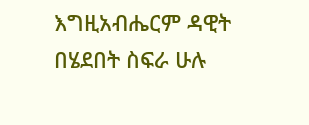እግዚአብሔርም ዳዊት በሄደበት ስፍራ ሁሉ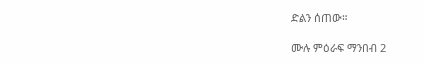ድልን ሰጠው።

ሙሉ ምዕራፍ ማንበብ 2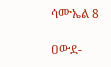ሳሙኤል 8

ዐውደ-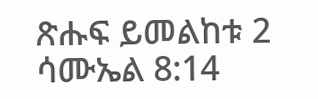ጽሑፍ ይመልከቱ 2 ሳሙኤል 8:14